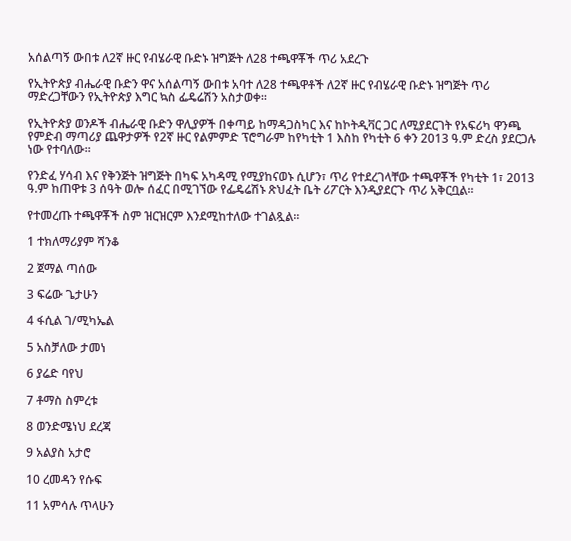አሰልጣኝ ውበቱ ለ2ኛ ዙር የብሄራዊ ቡድኑ ዝግጅት ለ28 ተጫዋቾች ጥሪ አደረጉ

የኢትዮጵያ ብሔራዊ ቡድን ዋና አሰልጣኝ ውበቱ አባተ ለ28 ተጫዋቶች ለ2ኛ ዙር የብሄራዊ ቡድኑ ዝግጅት ጥሪ ማድረጋቸውን የኢትዮጵያ እግር ኳስ ፌዴሬሽን አስታወቀ፡፡

የኢትዮጵያ ወንዶች ብሔራዊ ቡድን ዋሊያዎች በቀጣይ ከማዳጋስካር እና ከኮትዲቫር ጋር ለሚያደርገት የአፍሪካ ዋንጫ የምድብ ማጣሪያ ጨዋታዎች የ2ኛ ዙር የልምምድ ፕሮግራም ከየካቲት 1 እስከ የካቲት 6 ቀን 2013 ዓ.ም ድረስ ያደርጋሉ ነው የተባለው።

የንድፈ ሃሳብ እና የቅንጅት ዝግጅት በካፍ አካዳሚ የሚያከናወኑ ሲሆን፣ ጥሪ የተደረገላቸው ተጫዋቾች የካቲት 1፣ 2013 ዓ.ም ከጠዋቱ 3 ሰዓት ወሎ ሰፈር በሚገኘው የፌዴሬሽኑ ጽህፈት ቤት ሪፖርት እንዲያደርጉ ጥሪ አቅርቧል፡፡

የተመረጡ ተጫዋቾች ስም ዝርዝርም እንደሚከተለው ተገልጿል፡፡

1 ተክለማሪያም ሻንቆ

2 ጀማል ጣሰው

3 ፍሬው ጌታሁን

4 ፋሲል ገ/ሚካኤል

5 አስቻለው ታመነ

6 ያሬድ ባየህ

7 ቶማስ ስምረቱ

8 ወንድሜነህ ደረጃ

9 አልያስ አታሮ

10 ረመዳን የሱፍ

11 አምሳሉ ጥላሁን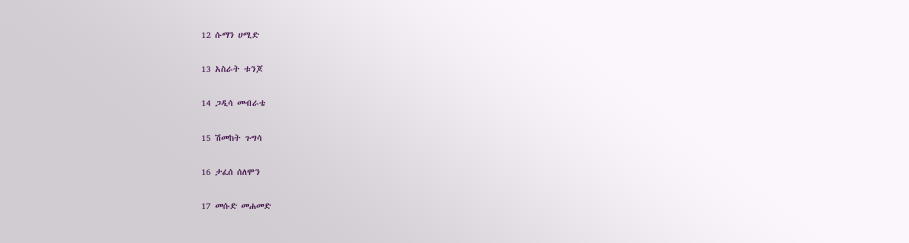12 ሱማን ሀሚድ

13 አስራት ቱንጆ

14 ጋዲሳ መብራቴ

15 ሽመከት ጉግሳ

16 ታፈሰ ሰለሞን

17 መሱድ መሐመድ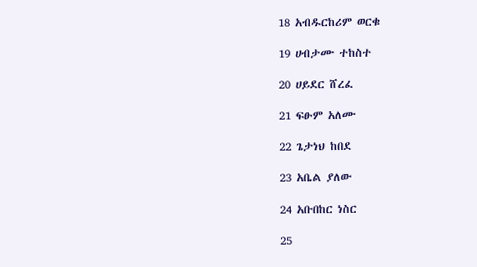18 አብዱርከሪም ወርቁ

19 ሀብታሙ ተከስተ

20 ሀይደር ሸረፈ

21 ፍፁም አለሙ

22 ጌታነህ ከበደ

23 አቤል ያለው

24 አቡበከር ነስር

25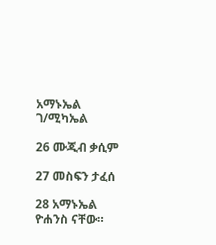አማኑኤል ገ/ሚካኤል

26 ሙጂብ ቃሲም

27 መስፍን ታፈሰ

28 አማኑኤል ዮሐንስ ናቸው።